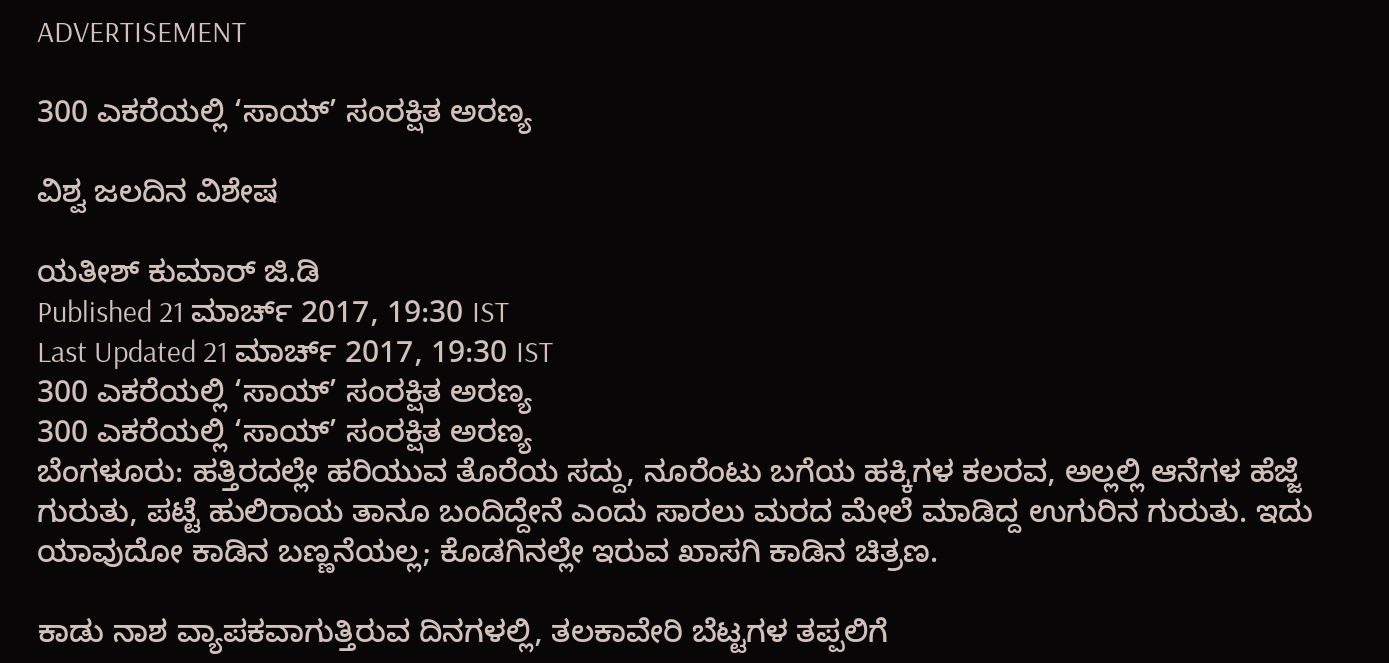ADVERTISEMENT

300 ಎಕರೆಯಲ್ಲಿ ‘ಸಾಯ್‌’ ಸಂರಕ್ಷಿತ ಅರಣ್ಯ

ವಿಶ್ವ ಜಲದಿನ ವಿಶೇಷ

ಯತೀಶ್ ಕುಮಾರ್ ಜಿ.ಡಿ
Published 21 ಮಾರ್ಚ್ 2017, 19:30 IST
Last Updated 21 ಮಾರ್ಚ್ 2017, 19:30 IST
300 ಎಕರೆಯಲ್ಲಿ ‘ಸಾಯ್‌’ ಸಂರಕ್ಷಿತ ಅರಣ್ಯ
300 ಎಕರೆಯಲ್ಲಿ ‘ಸಾಯ್‌’ ಸಂರಕ್ಷಿತ ಅರಣ್ಯ
ಬೆಂಗಳೂರು: ಹತ್ತಿರದಲ್ಲೇ ಹರಿಯುವ ತೊರೆಯ ಸದ್ದು, ನೂರೆಂಟು ಬಗೆಯ ಹಕ್ಕಿಗಳ ಕಲರವ, ಅಲ್ಲಲ್ಲಿ ಆನೆಗಳ ಹೆಜ್ಜೆ ಗುರುತು, ಪಟ್ಟೆ ಹುಲಿರಾಯ ತಾನೂ ಬಂದಿದ್ದೇನೆ ಎಂದು ಸಾರಲು ಮರದ ಮೇಲೆ ಮಾಡಿದ್ದ ಉಗುರಿನ ಗುರುತು. ಇದು ಯಾವುದೋ ಕಾಡಿನ ಬಣ್ಣನೆಯಲ್ಲ; ಕೊಡಗಿನಲ್ಲೇ ಇರುವ ಖಾಸಗಿ ಕಾಡಿನ ಚಿತ್ರಣ.

ಕಾಡು ನಾಶ ವ್ಯಾಪಕವಾಗುತ್ತಿರುವ ದಿನಗಳಲ್ಲಿ, ತಲಕಾವೇರಿ ಬೆಟ್ಟಗಳ ತಪ್ಪಲಿಗೆ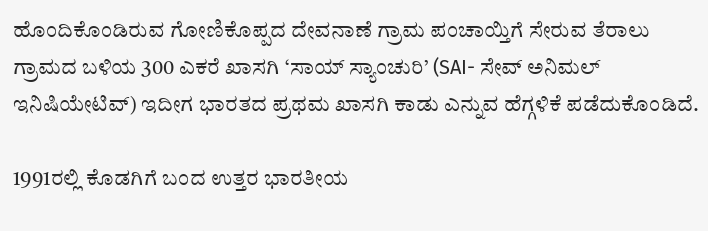ಹೊಂದಿಕೊಂಡಿರುವ ಗೋಣಿಕೊಪ್ಪದ ದೇವನಾಣೆ ಗ್ರಾಮ ಪಂಚಾಯ್ತಿಗೆ ಸೇರುವ ತೆರಾಲು ಗ್ರಾಮದ ಬಳಿಯ 300 ಎಕರೆ ಖಾಸಗಿ ‘ಸಾಯ್‌ ಸ್ಯಾಂಚುರಿ’ (SAI- ಸೇವ್‌ ಅನಿಮಲ್‌ ಇನಿಷಿಯೇಟಿವ್‌) ಇದೀಗ ಭಾರತದ ಪ್ರಥಮ ಖಾಸಗಿ ಕಾಡು ಎನ್ನುವ ಹೆಗ್ಗಳಿಕೆ ಪಡೆದುಕೊಂಡಿದೆ.

1991ರಲ್ಲಿ ಕೊಡಗಿಗೆ ಬಂದ ಉತ್ತರ ಭಾರತೀಯ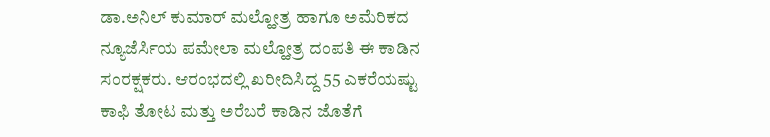ಡಾ.ಅನಿಲ್‌ ಕುಮಾರ್‌ ಮಲ್ಹೋತ್ರ ಹಾಗೂ ಅಮೆರಿಕದ ನ್ಯೂಜೆರ್ಸಿಯ ಪಮೇಲಾ ಮಲ್ಹೋತ್ರ ದಂಪತಿ ಈ ಕಾಡಿನ ಸಂರಕ್ಷಕರು. ಆರಂಭದಲ್ಲಿ ಖರೀದಿಸಿದ್ದ 55 ಎಕರೆಯಷ್ಟು ಕಾಫಿ ತೋಟ ಮತ್ತು ಅರೆಬರೆ ಕಾಡಿನ ಜೊತೆಗೆ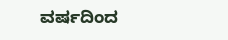ವರ್ಷದಿಂದ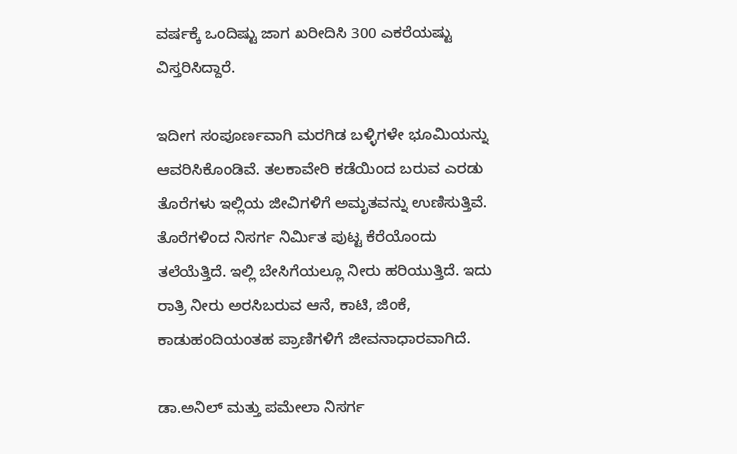ವರ್ಷಕ್ಕೆ ಒಂದಿಷ್ಟು ಜಾಗ ಖರೀದಿಸಿ 300 ಎಕರೆಯಷ್ಟು  ವಿಸ್ತರಿಸಿದ್ದಾರೆ.

ಇದೀಗ ಸಂಪೂರ್ಣವಾಗಿ ಮರಗಿಡ ಬಳ್ಳಿಗಳೇ ಭೂಮಿಯನ್ನು ಆವರಿಸಿಕೊಂಡಿವೆ. ತಲಕಾವೇರಿ ಕಡೆಯಿಂದ ಬರುವ ಎರಡು ತೊರೆಗಳು ಇಲ್ಲಿಯ ಜೀವಿಗಳಿಗೆ ಅಮೃತವನ್ನು ಉಣಿಸುತ್ತಿವೆ. ತೊರೆಗಳಿಂದ ನಿಸರ್ಗ ನಿರ್ಮಿತ ಪುಟ್ಟ ಕೆರೆಯೊಂದು ತಲೆಯೆತ್ತಿದೆ. ಇಲ್ಲಿ ಬೇಸಿಗೆಯಲ್ಲೂ ನೀರು ಹರಿಯುತ್ತಿದೆ. ಇದು ರಾತ್ರಿ ನೀರು ಅರಸಿಬರುವ ಆನೆ, ಕಾಟಿ, ಜಿಂಕೆ, ಕಾಡುಹಂದಿಯಂತಹ ಪ್ರಾಣಿಗಳಿಗೆ ಜೀವನಾಧಾರವಾಗಿದೆ.

ಡಾ.ಅನಿಲ್‌ ಮತ್ತು ಪಮೇಲಾ ನಿಸರ್ಗ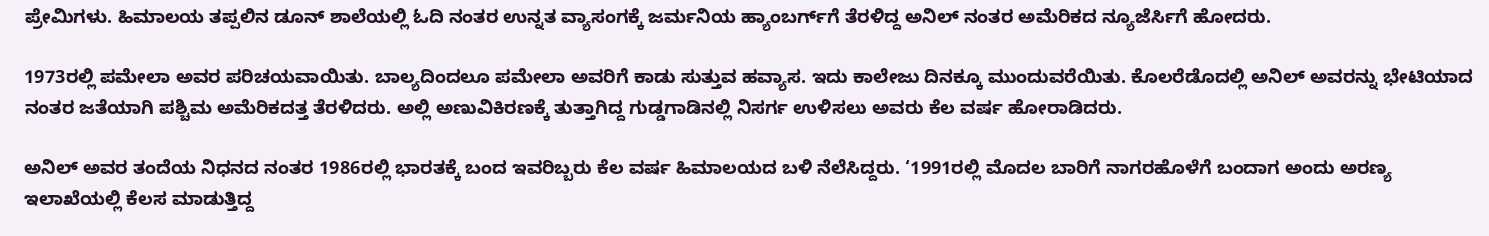ಪ್ರೇಮಿಗಳು. ಹಿಮಾಲಯ ತಪ್ಪಲಿನ ಡೂನ್‌ ಶಾಲೆಯಲ್ಲಿ ಓದಿ ನಂತರ ಉನ್ನತ ವ್ಯಾಸಂಗಕ್ಕೆ ಜರ್ಮನಿಯ ಹ್ಯಾಂಬರ್ಗ್‌ಗೆ ತೆರಳಿದ್ದ ಅನಿಲ್‌ ನಂತರ ಅಮೆರಿಕದ ನ್ಯೂಜೆರ್ಸಿಗೆ ಹೋದರು.

1973ರಲ್ಲಿ ಪಮೇಲಾ ಅವರ ಪರಿಚಯವಾಯಿತು. ಬಾಲ್ಯದಿಂದಲೂ ಪಮೇಲಾ ಅವರಿಗೆ ಕಾಡು ಸುತ್ತುವ ಹವ್ಯಾಸ. ಇದು ಕಾಲೇಜು ದಿನಕ್ಕೂ ಮುಂದುವರೆಯಿತು. ಕೊಲರೆಡೊದಲ್ಲಿ ಅನಿಲ್‌ ಅವರನ್ನು ಭೇಟಿಯಾದ ನಂತರ ಜತೆಯಾಗಿ ಪಶ್ಚಿಮ ಅಮೆರಿಕದತ್ತ ತೆರಳಿದರು. ಅಲ್ಲಿ ಅಣುವಿಕಿರಣಕ್ಕೆ ತುತ್ತಾಗಿದ್ದ ಗುಡ್ಡಗಾಡಿನಲ್ಲಿ ನಿಸರ್ಗ ಉಳಿಸಲು ಅವರು ಕೆಲ ವರ್ಷ ಹೋರಾಡಿದರು.

ಅನಿಲ್‌ ಅವರ ತಂದೆಯ ನಿಧನದ ನಂತರ 1986ರಲ್ಲಿ ಭಾರತಕ್ಕೆ ಬಂದ ಇವರಿಬ್ಬರು ಕೆಲ ವರ್ಷ ಹಿಮಾಲಯದ ಬಳಿ ನೆಲೆಸಿದ್ದರು. ‘1991ರಲ್ಲಿ ಮೊದಲ ಬಾರಿಗೆ ನಾಗರಹೊಳೆಗೆ ಬಂದಾಗ ಅಂದು ಅರಣ್ಯ ಇಲಾಖೆಯಲ್ಲಿ ಕೆಲಸ ಮಾಡುತ್ತಿದ್ದ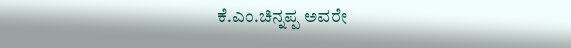ಕೆ.ಎಂ.ಚಿನ್ನಪ್ಪ ಅವರೇ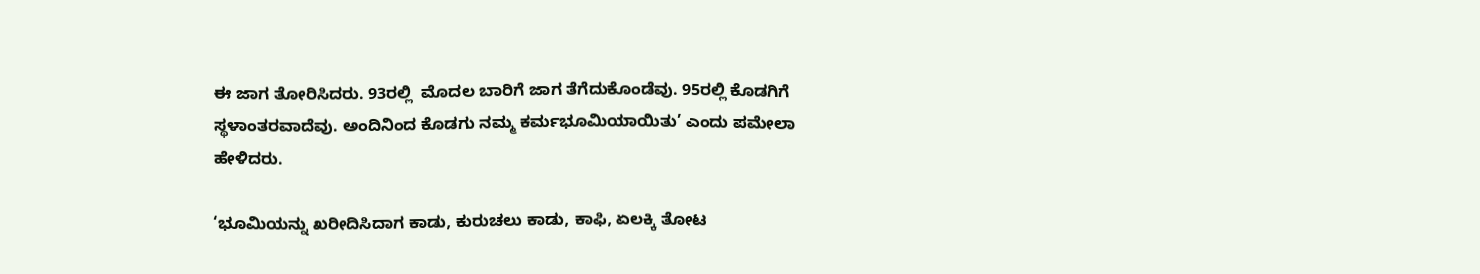ಈ ಜಾಗ ತೋರಿಸಿದರು. 93ರಲ್ಲಿ  ಮೊದಲ ಬಾರಿಗೆ ಜಾಗ ತೆಗೆದುಕೊಂಡೆವು. 95ರಲ್ಲಿ ಕೊಡಗಿಗೆ ಸ್ಥಳಾಂತರವಾದೆವು. ಅಂದಿನಿಂದ ಕೊಡಗು ನಮ್ಮ ಕರ್ಮಭೂಮಿಯಾಯಿತು’ ಎಂದು ಪಮೇಲಾ ಹೇಳಿದರು.

‘ಭೂಮಿಯನ್ನು ಖರೀದಿಸಿದಾಗ ಕಾಡು, ಕುರುಚಲು ಕಾಡು, ಕಾಫಿ, ಏಲಕ್ಕಿ ತೋಟ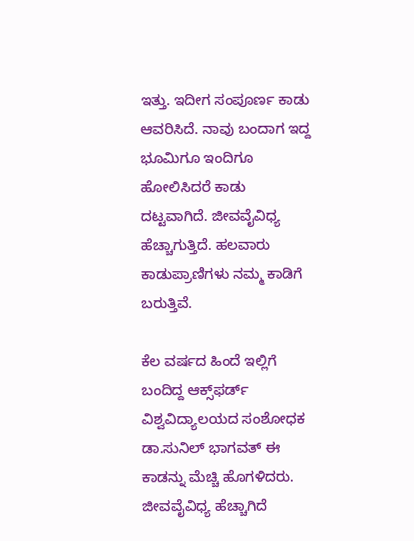ಇತ್ತು. ಇದೀಗ ಸಂಪೂರ್ಣ ಕಾಡು ಆವರಿಸಿದೆ. ನಾವು ಬಂದಾಗ ಇದ್ದ ಭೂಮಿಗೂ ಇಂದಿಗೂ ಹೋಲಿಸಿದರೆ ಕಾಡು ದಟ್ಟವಾಗಿದೆ. ಜೀವವೈವಿಧ್ಯ ಹೆಚ್ಚಾಗುತ್ತಿದೆ. ಹಲವಾರು ಕಾಡುಪ್ರಾಣಿಗಳು ನಮ್ಮ ಕಾಡಿಗೆ ಬರುತ್ತಿವೆ.

ಕೆಲ ವರ್ಷದ ಹಿಂದೆ ಇಲ್ಲಿಗೆ ಬಂದಿದ್ದ ಆಕ್ಸ್‌ಫರ್ಡ್ ವಿಶ್ವವಿದ್ಯಾಲಯದ ಸಂಶೋಧಕ ಡಾ.ಸುನಿಲ್‌ ಭಾಗವತ್‌ ಈ ಕಾಡನ್ನು ಮೆಚ್ಚಿ ಹೊಗಳಿದರು. ಜೀವವೈವಿಧ್ಯ ಹೆಚ್ಚಾಗಿದೆ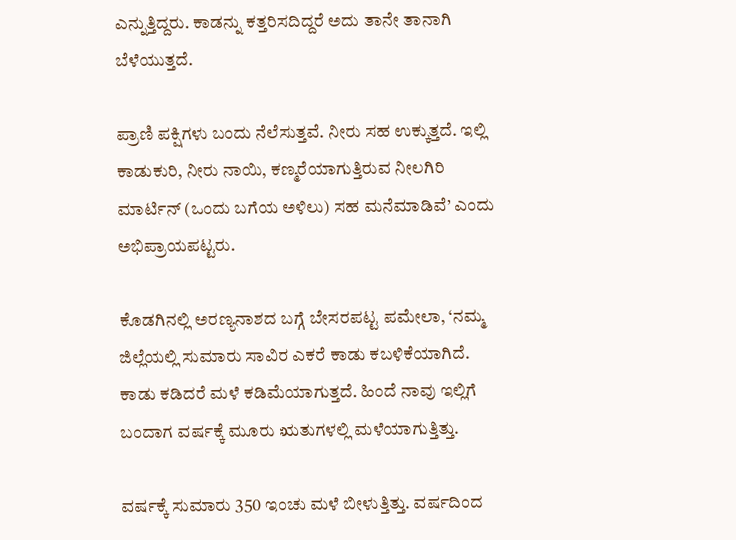ಎನ್ನುತ್ತಿದ್ದರು. ಕಾಡನ್ನು ಕತ್ತರಿಸದಿದ್ದರೆ ಅದು ತಾನೇ ತಾನಾಗಿ ಬೆಳೆಯುತ್ತದೆ.

ಪ್ರಾಣಿ ಪಕ್ಷಿಗಳು ಬಂದು ನೆಲೆಸುತ್ತವೆ. ನೀರು ಸಹ ಉಕ್ಕುತ್ತದೆ. ಇಲ್ಲಿ ಕಾಡುಕುರಿ, ನೀರು ನಾಯಿ, ಕಣ್ಮರೆಯಾಗುತ್ತಿರುವ ನೀಲಗಿರಿ ಮಾರ್ಟಿನ್‌ (ಒಂದು ಬಗೆಯ ಅಳಿಲು) ಸಹ ಮನೆಮಾಡಿವೆ’ ಎಂದು ಅಭಿಪ್ರಾಯಪಟ್ಟರು.

ಕೊಡಗಿನಲ್ಲಿ ಅರಣ್ಯನಾಶದ ಬಗ್ಗೆ ಬೇಸರಪಟ್ಟ ಪಮೇಲಾ, ‘ನಮ್ಮ ಜಿಲ್ಲೆಯಲ್ಲಿ ಸುಮಾರು ಸಾವಿರ ಎಕರೆ ಕಾಡು ಕಬಳಿಕೆಯಾಗಿದೆ. ಕಾಡು ಕಡಿದರೆ ಮಳೆ ಕಡಿಮೆಯಾಗುತ್ತದೆ. ಹಿಂದೆ ನಾವು ಇಲ್ಲಿಗೆ ಬಂದಾಗ ವರ್ಷಕ್ಕೆ ಮೂರು ಋತುಗಳಲ್ಲಿ ಮಳೆಯಾಗುತ್ತಿತ್ತು.

ವರ್ಷಕ್ಕೆ ಸುಮಾರು 350 ಇಂಚು ಮಳೆ ಬೀಳುತ್ತಿತ್ತು. ವರ್ಷದಿಂದ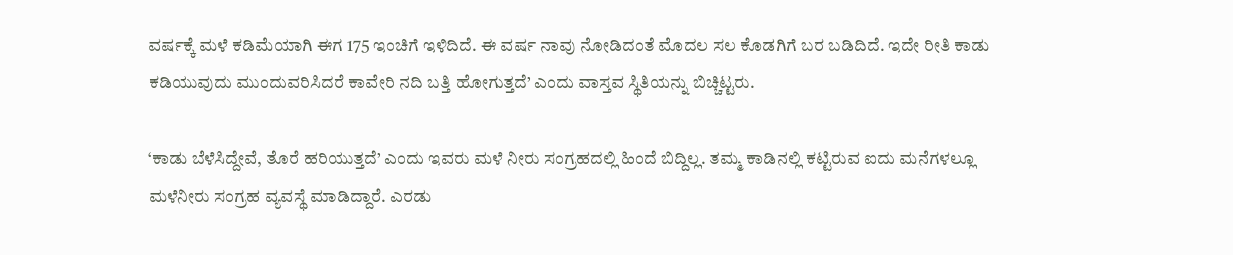ವರ್ಷಕ್ಕೆ ಮಳೆ ಕಡಿಮೆಯಾಗಿ ಈಗ 175 ಇಂಚಿಗೆ ಇಳಿದಿದೆ. ಈ ವರ್ಷ ನಾವು ನೋಡಿದಂತೆ ಮೊದಲ ಸಲ ಕೊಡಗಿಗೆ ಬರ ಬಡಿದಿದೆ. ಇದೇ ರೀತಿ ಕಾಡು ಕಡಿಯುವುದು ಮುಂದುವರಿಸಿದರೆ ಕಾವೇರಿ ನದಿ ಬತ್ತಿ ಹೋಗುತ್ತದೆ’ ಎಂದು ವಾಸ್ತವ ಸ್ಥಿತಿಯನ್ನು ಬಿಚ್ಚಿಟ್ಟರು.

‘ಕಾಡು ಬೆಳೆಸಿದ್ದೇವೆ, ತೊರೆ ಹರಿಯುತ್ತದೆ’ ಎಂದು ಇವರು ಮಳೆ ನೀರು ಸಂಗ್ರಹದಲ್ಲಿ ಹಿಂದೆ ಬಿದ್ದಿಲ್ಲ. ತಮ್ಮ ಕಾಡಿನಲ್ಲಿ ಕಟ್ಟಿರುವ ಐದು ಮನೆಗಳಲ್ಲೂ ಮಳೆನೀರು ಸಂಗ್ರಹ ವ್ಯವಸ್ಥೆ ಮಾಡಿದ್ದಾರೆ. ಎರಡು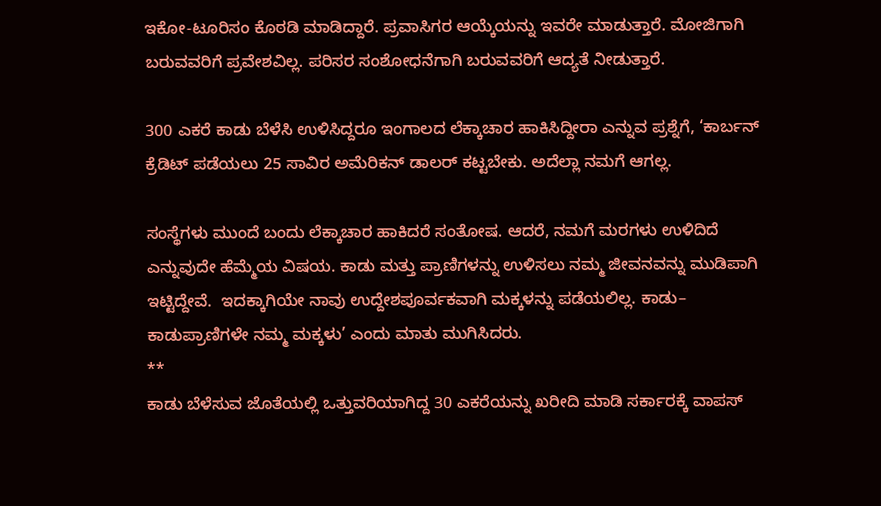ಇಕೋ-ಟೂರಿಸಂ ಕೊಠಡಿ ಮಾಡಿದ್ದಾರೆ. ಪ್ರವಾಸಿಗರ ಆಯ್ಕೆಯನ್ನು ಇವರೇ ಮಾಡುತ್ತಾರೆ. ಮೋಜಿಗಾಗಿ ಬರುವವರಿಗೆ ಪ್ರವೇಶವಿಲ್ಲ. ಪರಿಸರ ಸಂಶೋಧನೆಗಾಗಿ ಬರುವವರಿಗೆ ಆದ್ಯತೆ ನೀಡುತ್ತಾರೆ.

300 ಎಕರೆ ಕಾಡು ಬೆಳೆಸಿ ಉಳಿಸಿದ್ದರೂ ಇಂಗಾಲದ ಲೆಕ್ಕಾಚಾರ ಹಾಕಿಸಿದ್ದೀರಾ ಎನ್ನುವ ಪ್ರಶ್ನೆಗೆ, ‘ಕಾರ್ಬನ್‌ ಕ್ರೆಡಿಟ್‌ ಪಡೆಯಲು 25 ಸಾವಿರ ಅಮೆರಿಕನ್‌ ಡಾಲರ್‌ ಕಟ್ಟಬೇಕು. ಅದೆಲ್ಲಾ ನಮಗೆ ಆಗಲ್ಲ.

ಸಂಸ್ಥೆಗಳು ಮುಂದೆ ಬಂದು ಲೆಕ್ಕಾಚಾರ ಹಾಕಿದರೆ ಸಂತೋಷ. ಆದರೆ, ನಮಗೆ ಮರಗಳು ಉಳಿದಿದೆ ಎನ್ನುವುದೇ ಹೆಮ್ಮೆಯ ವಿಷಯ. ಕಾಡು ಮತ್ತು ಪ್ರಾಣಿಗಳನ್ನು ಉಳಿಸಲು ನಮ್ಮ ಜೀವನವನ್ನು ಮುಡಿಪಾಗಿ ಇಟ್ಟಿದ್ದೇವೆ.  ಇದಕ್ಕಾಗಿಯೇ ನಾವು ಉದ್ದೇಶಪೂರ್ವಕವಾಗಿ ಮಕ್ಕಳನ್ನು ಪಡೆಯಲಿಲ್ಲ. ಕಾಡು– ಕಾಡುಪ್ರಾಣಿಗಳೇ ನಮ್ಮ ಮಕ್ಕಳು’ ಎಂದು ಮಾತು ಮುಗಿಸಿದರು.
**
ಕಾಡು ಬೆಳೆಸುವ ಜೊತೆಯಲ್ಲಿ ಒತ್ತುವರಿಯಾಗಿದ್ದ 30 ಎಕರೆಯನ್ನು ಖರೀದಿ ಮಾಡಿ ಸರ್ಕಾರಕ್ಕೆ ವಾಪಸ್‌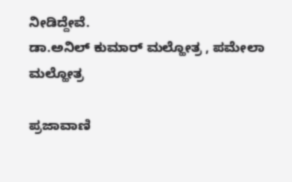ನೀಡಿದ್ದೇವೆ.
ಡಾ.ಅನಿಲ್‌ ಕುಮಾರ್‌ ಮಲ್ಹೋತ್ರ , ಪಮೇಲಾ ಮಲ್ಹೋತ್ರ

ಪ್ರಜಾವಾಣಿ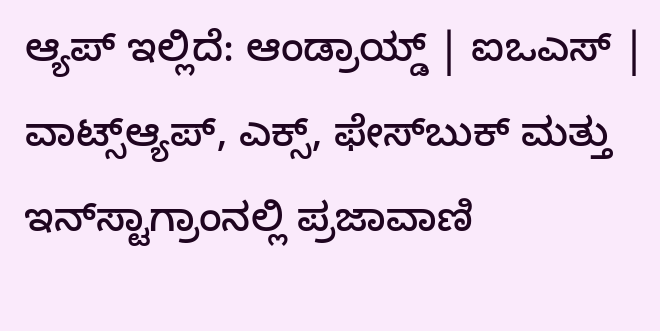ಆ್ಯಪ್ ಇಲ್ಲಿದೆ: ಆಂಡ್ರಾಯ್ಡ್ | ಐಒಎಸ್ | ವಾಟ್ಸ್ಆ್ಯಪ್, ಎಕ್ಸ್, ಫೇಸ್‌ಬುಕ್ ಮತ್ತು ಇನ್‌ಸ್ಟಾಗ್ರಾಂನಲ್ಲಿ ಪ್ರಜಾವಾಣಿ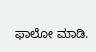ಫಾಲೋ ಮಾಡಿ.